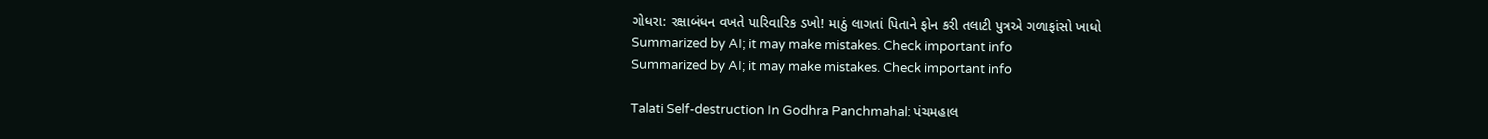ગોધરા: રક્ષાબંધન વખતે પારિવારિક ડખો! માઠું લાગતાં પિતાને ફોન કરી તલાટી પુત્રએ ગળાફાંસો ખાધો
Summarized by AI; it may make mistakes. Check important info
Summarized by AI; it may make mistakes. Check important info

Talati Self-destruction In Godhra Panchmahal: પંચમહાલ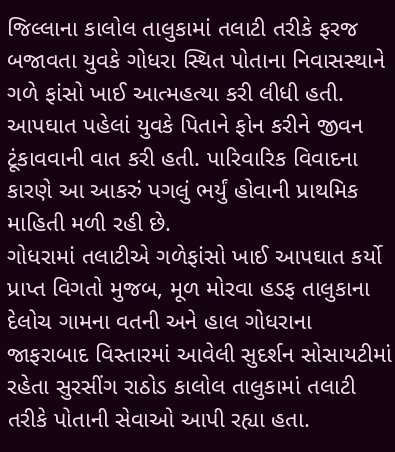જિલ્લાના કાલોલ તાલુકામાં તલાટી તરીકે ફરજ બજાવતા યુવકે ગોધરા સ્થિત પોતાના નિવાસસ્થાને ગળે ફાંસો ખાઈ આત્મહત્યા કરી લીધી હતી. આપઘાત પહેલાં યુવકે પિતાને ફોન કરીને જીવન ટૂંકાવવાની વાત કરી હતી. પારિવારિક વિવાદના કારણે આ આકરું પગલું ભર્યું હોવાની પ્રાથમિક માહિતી મળી રહી છે.
ગોધરામાં તલાટીએ ગળેફાંસો ખાઈ આપઘાત કર્યો
પ્રાપ્ત વિગતો મુજબ, મૂળ મોરવા હડફ તાલુકાના દેલોચ ગામના વતની અને હાલ ગોધરાના જાફરાબાદ વિસ્તારમાં આવેલી સુદર્શન સોસાયટીમાં રહેતા સુરસીંગ રાઠોડ કાલોલ તાલુકામાં તલાટી તરીકે પોતાની સેવાઓ આપી રહ્યા હતા.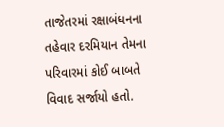તાજેતરમાં રક્ષાબંધનના તહેવાર દરમિયાન તેમના પરિવારમાં કોઈ બાબતે વિવાદ સર્જાયો હતો.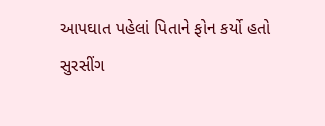આપઘાત પહેલાં પિતાને ફોન કર્યો હતો
સુરસીંગ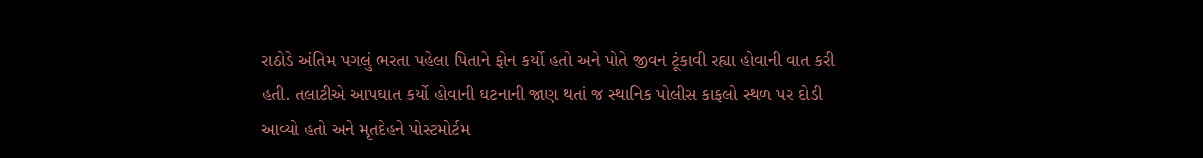રાઠોડે અંતિમ પગલું ભરતા પહેલા પિતાને ફોન કર્યો હતો અને પોતે જીવન ટૂંકાવી રહ્યા હોવાની વાત કરી હતી. તલાટીએ આપઘાત કર્યો હોવાની ઘટનાની જાણ થતાં જ સ્થાનિક પોલીસ કાફલો સ્થળ પર દોડી આવ્યો હતો અને મૃતદેહને પોસ્ટમોર્ટમ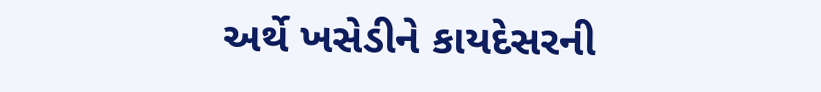અર્થે ખસેડીને કાયદેસરની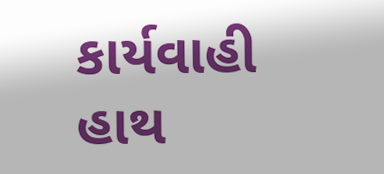કાર્યવાહી હાથ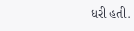ધરી હતી.